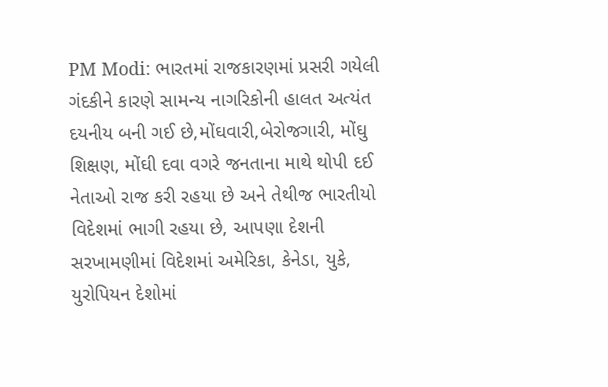PM Modi: ભારતમાં રાજકારણમાં પ્રસરી ગયેલી ગંદકીને કારણે સામન્ય નાગરિકોની હાલત અત્યંત દયનીય બની ગઈ છે,મોંઘવારી,બેરોજગારી, મોંઘુ શિક્ષણ, મોંઘી દવા વગરે જનતાના માથે થોપી દઈ નેતાઓ રાજ કરી રહયા છે અને તેથીજ ભારતીયો વિદેશમાં ભાગી રહયા છે, આપણા દેશની સરખામણીમાં વિદેશમાં અમેરિકા, કેનેડા, યુકે, યુરોપિયન દેશોમાં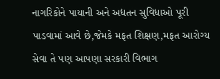નાગરિકોને પાયાની અને અદ્યતન સુવિધાઓ પૂરી પાડવામાં આવે છે,જેમકે મફત શિક્ષણ,મફત આરોગ્ય સેવા તે પણ આપણા સરકારી વિભાગ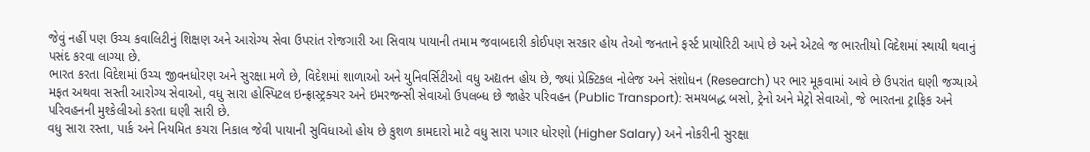જેવું નહીં પણ ઉચ્ચ કવાલિટીનું શિક્ષણ અને આરોગ્ય સેવા ઉપરાંત રોજગારી આ સિવાય પાયાની તમામ જવાબદારી કોઈપણ સરકાર હોય તેઓ જનતાને ફર્સ્ટ પ્રાયોરિટી આપે છે અને એટલે જ ભારતીયો વિદેશમાં સ્થાયી થવાનું પસંદ કરવા લાગ્યા છે.
ભારત કરતા વિદેશમાં ઉચ્ચ જીવનધોરણ અને સુરક્ષા મળે છે, વિદેશમાં શાળાઓ અને યુનિવર્સિટીઓ વધુ અદ્યતન હોય છે, જ્યાં પ્રેક્ટિકલ નોલેજ અને સંશોધન (Research) પર ભાર મૂકવામાં આવે છે ઉપરાંત ઘણી જગ્યાએ મફત અથવા સસ્તી આરોગ્ય સેવાઓ, વધુ સારા હોસ્પિટલ ઇન્ફ્રાસ્ટ્રક્ચર અને ઇમરજન્સી સેવાઓ ઉપલબ્ધ છે જાહેર પરિવહન (Public Transport): સમયબદ્ધ બસો, ટ્રેનો અને મેટ્રો સેવાઓ, જે ભારતના ટ્રાફિક અને પરિવહનની મુશ્કેલીઓ કરતા ઘણી સારી છે.
વધુ સારા રસ્તા, પાર્ક અને નિયમિત કચરા નિકાલ જેવી પાયાની સુવિધાઓ હોય છે કુશળ કામદારો માટે વધુ સારા પગાર ધોરણો (Higher Salary) અને નોકરીની સુરક્ષા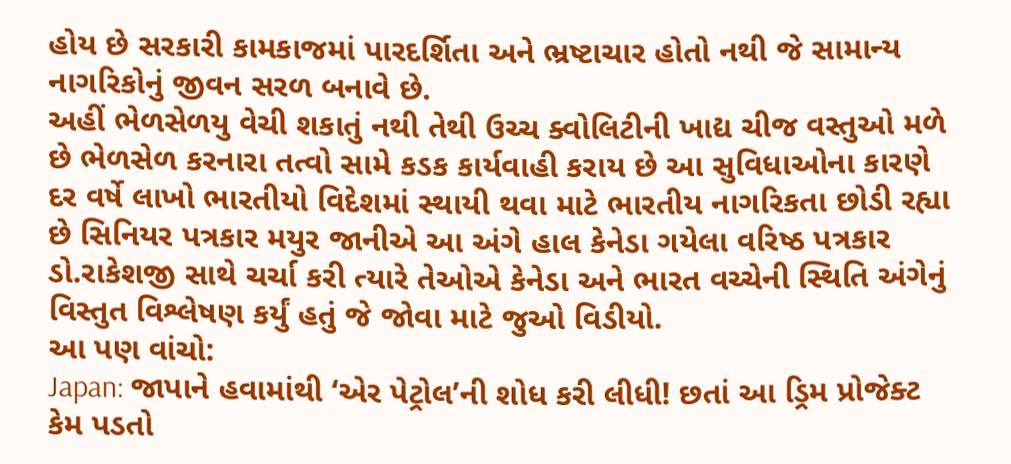હોય છે સરકારી કામકાજમાં પારદર્શિતા અને ભ્રષ્ટાચાર હોતો નથી જે સામાન્ય નાગરિકોનું જીવન સરળ બનાવે છે.
અહીં ભેળસેળયુ વેચી શકાતું નથી તેથી ઉચ્ચ ક્વોલિટીની ખાદ્ય ચીજ વસ્તુઓ મળે છે ભેળસેળ કરનારા તત્વો સામે કડક કાર્યવાહી કરાય છે આ સુવિધાઓના કારણે દર વર્ષે લાખો ભારતીયો વિદેશમાં સ્થાયી થવા માટે ભારતીય નાગરિકતા છોડી રહ્યા છે સિનિયર પત્રકાર મયુર જાનીએ આ અંગે હાલ કેનેડા ગયેલા વરિષ્ઠ પત્રકાર ડો.રાકેશજી સાથે ચર્ચા કરી ત્યારે તેઓએ કેનેડા અને ભારત વચ્ચેની સ્થિતિ અંગેનું વિસ્તુત વિશ્લેષણ કર્યું હતું જે જોવા માટે જુઓ વિડીયો.
આ પણ વાંચો:
Japan: જાપાને હવામાંથી ‘એર પેટ્રોલ’ની શોધ કરી લીધી! છતાં આ ડ્રિમ પ્રોજેક્ટ કેમ પડતો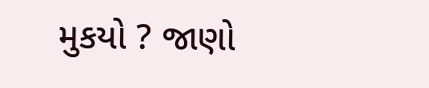મુકયો ? જાણો